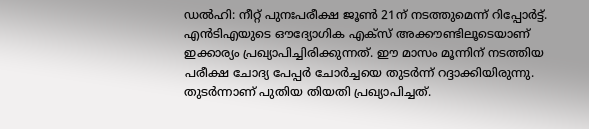ഡൽഹി: നീറ്റ് പുനഃപരീക്ഷ ജൂൺ 21ന് നടത്തുമെന്ന് റിപ്പോർട്ട്. എൻടിഎയുടെ ഔദ്യോഗിക എക്സ് അക്കൗണ്ടിലൂടെയാണ് ഇക്കാര്യം പ്രഖ്യാപിച്ചിരിക്കുന്നത്. ഈ മാസം മൂന്നിന് നടത്തിയ പരീക്ഷ ചോദ്യ പേപ്പർ ചോർച്ചയെ തുടർന്ന് റദ്ദാക്കിയിരുന്നു. തുടർന്നാണ് പുതിയ തിയതി പ്രഖ്യാപിച്ചത്.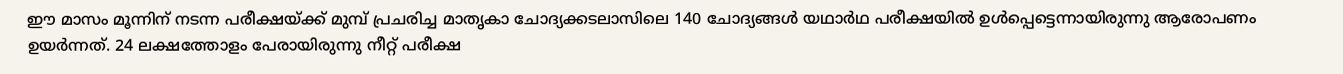ഈ മാസം മൂന്നിന് നടന്ന പരീക്ഷയ്ക്ക് മുമ്പ് പ്രചരിച്ച മാതൃകാ ചോദ്യക്കടലാസിലെ 140 ചോദ്യങ്ങൾ യഥാർഥ പരീക്ഷയിൽ ഉൾപ്പെട്ടെന്നായിരുന്നു ആരോപണം ഉയർന്നത്. 24 ലക്ഷത്തോളം പേരായിരുന്നു നീറ്റ് പരീക്ഷ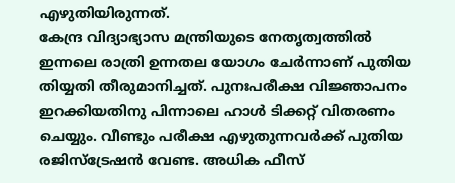എഴുതിയിരുന്നത്.
കേന്ദ്ര വിദ്യാഭ്യാസ മന്ത്രിയുടെ നേതൃത്വത്തിൽ ഇന്നലെ രാത്രി ഉന്നതല യോഗം ചേർന്നാണ് പുതിയ തിയ്യതി തീരുമാനിച്ചത്. പുനഃപരീക്ഷ വിജ്ഞാപനം ഇറക്കിയതിനു പിന്നാലെ ഹാൾ ടിക്കറ്റ് വിതരണം ചെയ്യും. വീണ്ടും പരീക്ഷ എഴുതുന്നവർക്ക് പുതിയ രജിസ്ട്രേഷൻ വേണ്ട. അധിക ഫീസ്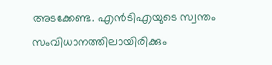അടക്കേണ്ട. എൻടിഎയുടെ സ്വന്തം സംവിധാനത്തിലായിരിക്കും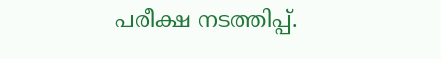പരീക്ഷ നടത്തിപ്പ്.